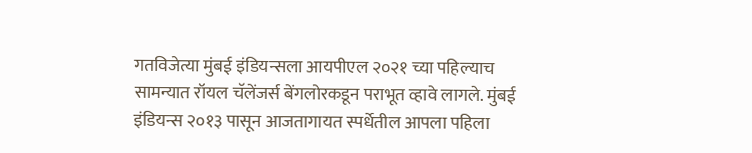गतविजेत्या मुंबई इंडियन्सला आयपीएल २०२१ च्या पहिल्याच सामन्यात रॉयल चॅलेंजर्स बेंगलोरकडून पराभूत व्हावे लागले. मुंबई इंडियन्स २०१३ पासून आजतागायत स्पर्धेतील आपला पहिला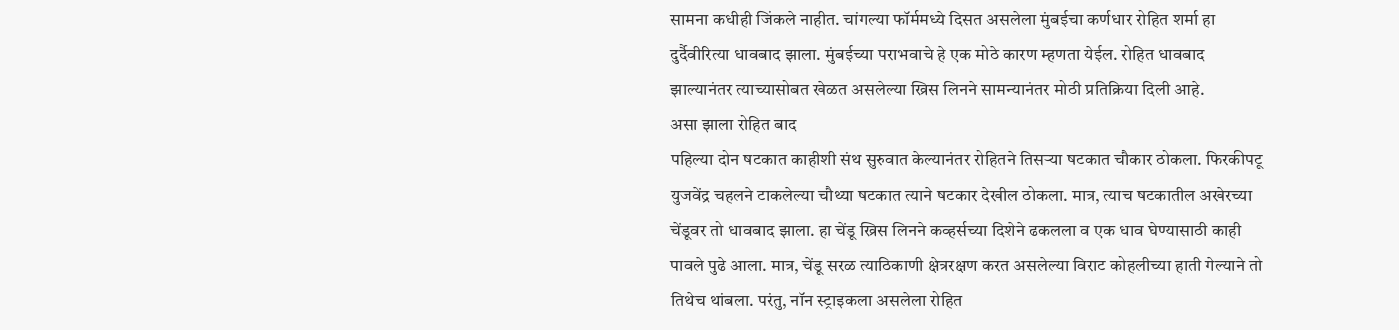सामना कधीही जिंकले नाहीत. चांगल्या फॉर्ममध्ये दिसत असलेला मुंबईचा कर्णधार रोहित शर्मा हा दुर्दैवीरित्या धावबाद झाला. मुंबईच्या पराभवाचे हे एक मोठे कारण म्हणता येईल. रोहित धावबाद झाल्यानंतर त्याच्यासोबत खेळत असलेल्या ख्रिस लिनने सामन्यानंतर मोठी प्रतिक्रिया दिली आहे.
असा झाला रोहित बाद
पहिल्या दोन षटकात काहीशी संथ सुरुवात केल्यानंतर रोहितने तिसऱ्या षटकात चौकार ठोकला. फिरकीपटू युजवेंद्र चहलने टाकलेल्या चौथ्या षटकात त्याने षटकार देखील ठोकला. मात्र, त्याच षटकातील अखेरच्या चेंडूवर तो धावबाद झाला. हा चेंडू ख्रिस लिनने कव्हर्सच्या दिशेने ढकलला व एक धाव घेण्यासाठी काही पावले पुढे आला. मात्र, चेंडू सरळ त्याठिकाणी क्षेत्ररक्षण करत असलेल्या विराट कोहलीच्या हाती गेल्याने तो तिथेच थांबला. परंतु, नॉन स्ट्राइकला असलेला रोहित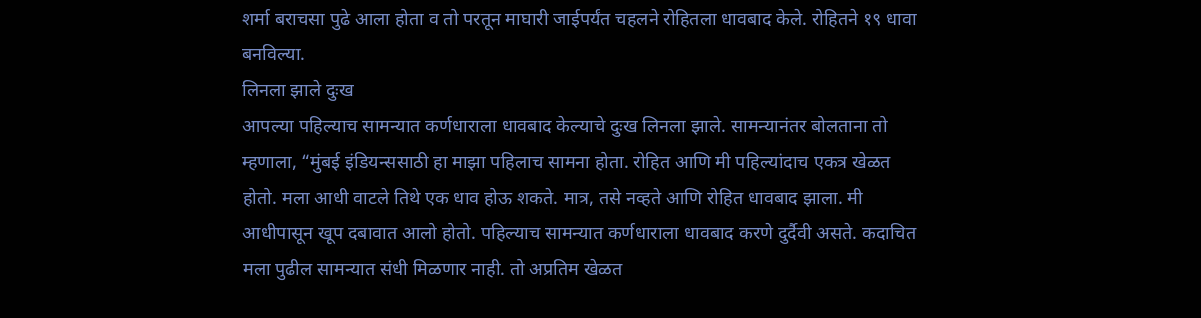शर्मा बराचसा पुढे आला होता व तो परतून माघारी जाईपर्यंत चहलने रोहितला धावबाद केले. रोहितने १९ धावा बनविल्या.
लिनला झाले दुःख
आपल्या पहिल्याच सामन्यात कर्णधाराला धावबाद केल्याचे दुःख लिनला झाले. सामन्यानंतर बोलताना तो म्हणाला, “मुंबई इंडियन्ससाठी हा माझा पहिलाच सामना होता. रोहित आणि मी पहिल्यांदाच एकत्र खेळत होतो. मला आधी वाटले तिथे एक धाव होऊ शकते. मात्र, तसे नव्हते आणि रोहित धावबाद झाला. मी आधीपासून खूप दबावात आलो होतो. पहिल्याच सामन्यात कर्णधाराला धावबाद करणे दुर्दैवी असते. कदाचित मला पुढील सामन्यात संधी मिळणार नाही. तो अप्रतिम खेळत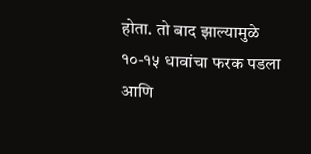होता. तो बाद झाल्यामुळे १०-१५ धावांचा फरक पडला आणि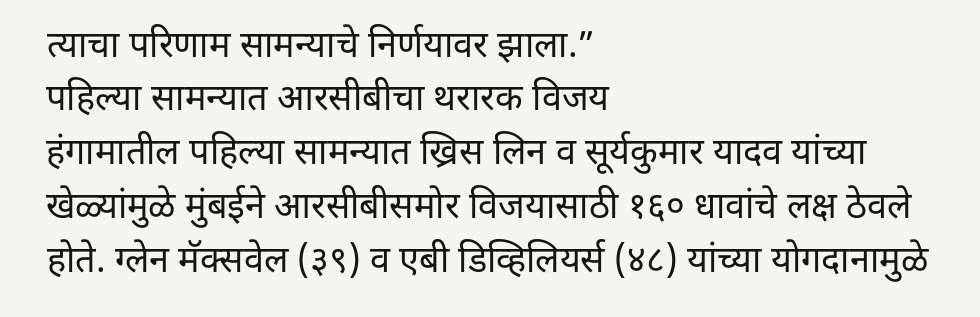त्याचा परिणाम सामन्याचे निर्णयावर झाला.”
पहिल्या सामन्यात आरसीबीचा थरारक विजय
हंगामातील पहिल्या सामन्यात ख्रिस लिन व सूर्यकुमार यादव यांच्या खेळ्यांमुळे मुंबईने आरसीबीसमोर विजयासाठी १६० धावांचे लक्ष ठेवले होते. ग्लेन मॅक्सवेल (३९) व एबी डिव्हिलियर्स (४८) यांच्या योगदानामुळे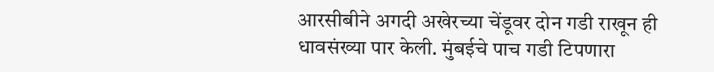आरसीबीने अगदी अखेरच्या चेंडूवर दोन गडी राखून ही धावसंख्या पार केली. मुंबईचे पाच गडी टिपणारा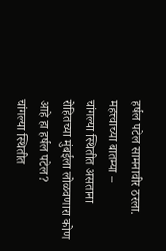हर्षल पटेल सामनावीर ठरला.
महत्त्वाच्या बातम्या –
चांगल्या स्थितीत असताना रोहितच्या मुंबईला लोळवणारा कोण आहे हा हर्षल पटेल?
चांगल्या स्थितीत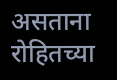असताना रोहितच्या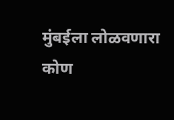मुंबईला लोळवणारा कोण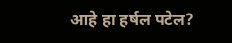आहे हा हर्षल पटेल?